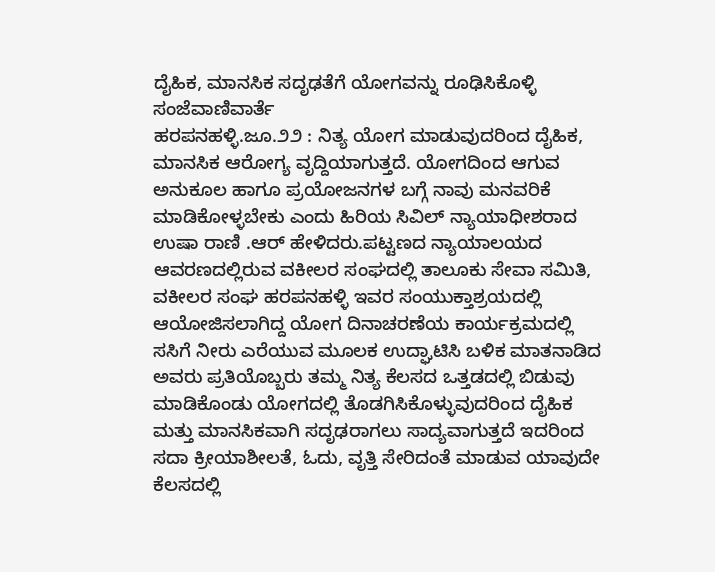ದೈಹಿಕ, ಮಾನಸಿಕ ಸದೃಢತೆಗೆ ಯೋಗವನ್ನು ರೂಢಿಸಿಕೊಳ್ಳಿ
ಸಂಜೆವಾಣಿವಾರ್ತೆ
ಹರಪನಹಳ್ಳಿ.ಜೂ.೨೨ : ನಿತ್ಯ ಯೋಗ ಮಾಡುವುದರಿಂದ ದೈಹಿಕ, ಮಾನಸಿಕ ಆರೋಗ್ಯ ವೃದ್ದಿಯಾಗುತ್ತದೆ. ಯೋಗದಿಂದ ಆಗುವ ಅನುಕೂಲ ಹಾಗೂ ಪ್ರಯೋಜನಗಳ ಬಗ್ಗೆ ನಾವು ಮನವರಿಕೆ ಮಾಡಿಕೋಳ್ಳಬೇಕು ಎಂದು ಹಿರಿಯ ಸಿವಿಲ್ ನ್ಯಾಯಾಧೀಶರಾದ ಉಷಾ ರಾಣಿ .ಆರ್ ಹೇಳಿದರು.ಪಟ್ಟಣದ ನ್ಯಾಯಾಲಯದ ಆವರಣದಲ್ಲಿರುವ ವಕೀಲರ ಸಂಘದಲ್ಲಿ ತಾಲೂಕು ಸೇವಾ ಸಮಿತಿ, ವಕೀಲರ ಸಂಘ ಹರಪನಹಳ್ಳಿ ಇವರ ಸಂಯುಕ್ತಾಶ್ರಯದಲ್ಲಿ ಆಯೋಜಿಸಲಾಗಿದ್ದ ಯೋಗ ದಿನಾಚರಣೆಯ ಕಾರ್ಯಕ್ರಮದಲ್ಲಿ ಸಸಿಗೆ ನೀರು ಎರೆಯುವ ಮೂಲಕ ಉದ್ಘಾಟಿಸಿ ಬಳಿಕ ಮಾತನಾಡಿದ ಅವರು ಪ್ರತಿಯೊಬ್ಬರು ತಮ್ಮ ನಿತ್ಯ ಕೆಲಸದ ಒತ್ತಡದಲ್ಲಿ ಬಿಡುವು ಮಾಡಿಕೊಂಡು ಯೋಗದಲ್ಲಿ ತೊಡಗಿಸಿಕೊಳ್ಳುವುದರಿಂದ ದೈಹಿಕ ಮತ್ತು ಮಾನಸಿಕವಾಗಿ ಸದೃಢರಾಗಲು ಸಾದ್ಯವಾಗುತ್ತದೆ ಇದರಿಂದ ಸದಾ ಕ್ರೀಯಾಶೀಲತೆ, ಓದು, ವೃತ್ತಿ ಸೇರಿದಂತೆ ಮಾಡುವ ಯಾವುದೇ ಕೆಲಸದಲ್ಲಿ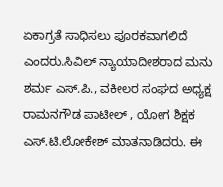ಏಕಾಗ್ರತೆ ಸಾಧಿಸಲು ಪೂರಕವಾಗಲಿದೆ ಎಂದರು.ಸಿವಿಲ್ ನ್ಯಾಯಾದೀಶರಾದ ಮನು ಶರ್ಮ ಎಸ್.ಪಿ., ವಕೀಲರ ಸಂಘದ ಅಧ್ಯಕ್ಷ ರಾಮನಗೌಡ ಪಾಟೀಲ್ , ಯೋಗ ಶಿಕ್ಷಕ ಎಸ್.ಟಿ.ಲೋಕೇಶ್ ಮಾತನಾಡಿದರು. ಈ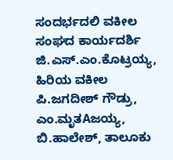ಸಂದರ್ಭದಲಿ ವಕೀಲ ಸಂಘದ ಕಾರ್ಯದರ್ಶಿ ಜಿ.ಎಸ್.ಎಂ.ಕೊಟ್ರಯ್ಯ, ಹಿರಿಯ ವಕೀಲ ಪಿ.ಜಗದೀಶ್ ಗೌಡ್ರು, ಎಂ.ಮೃತAಜಯ್ಯ, ಬಿ.ಹಾಲೇಶ್, ತಾಲೂಕು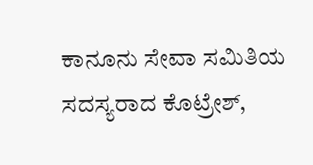ಕಾನೂನು ಸೇವಾ ಸಮಿತಿಯ ಸದಸ್ಯರಾದ ಕೊಟ್ರೇಶ್,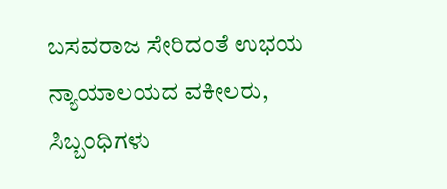ಬಸವರಾಜ ಸೇರಿದಂತೆ ಉಭಯ ನ್ಯಾಯಾಲಯದ ವಕೀಲರು, ಸಿಬ್ಬಂಧಿಗಳು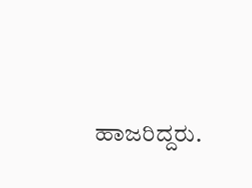ಹಾಜರಿದ್ದರು.